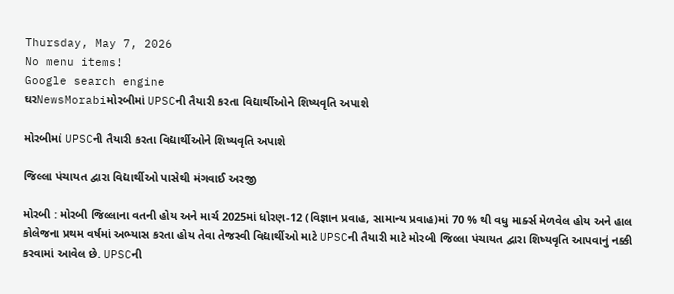Thursday, May 7, 2026
No menu items!
Google search engine
ઘરNewsMorabiમોરબીમાં UPSCની તૈયારી કરતા વિદ્યાર્થીઓને શિષ્યવૃતિ અપાશે

મોરબીમાં UPSCની તૈયારી કરતા વિદ્યાર્થીઓને શિષ્યવૃતિ અપાશે

જિલ્લા પંચાયત દ્વારા વિદ્યાર્થીઓ પાસેથી મંગવાઈ અરજી

મોરબી : મોરબી જિલ્લાના વતની હોય અને માર્ચ 2025માં ધોરણ-12 (વિજ્ઞાન પ્રવાહ, સામાન્ય પ્રવાહ)માં 70 % થી વધુ માર્ક્સ મેળવેલ હોય અને હાલ કોલેજના પ્રથમ વર્ષમાં અભ્યાસ કરતા હોય તેવા તેજસ્વી વિદ્યાર્થીઓ માટે UPSCની તૈયારી માટે મોરબી જિલ્લા પંચાયત દ્વારા શિષ્યવૃતિ આપવાનું નક્કી કરવામાં આવેલ છે. UPSCની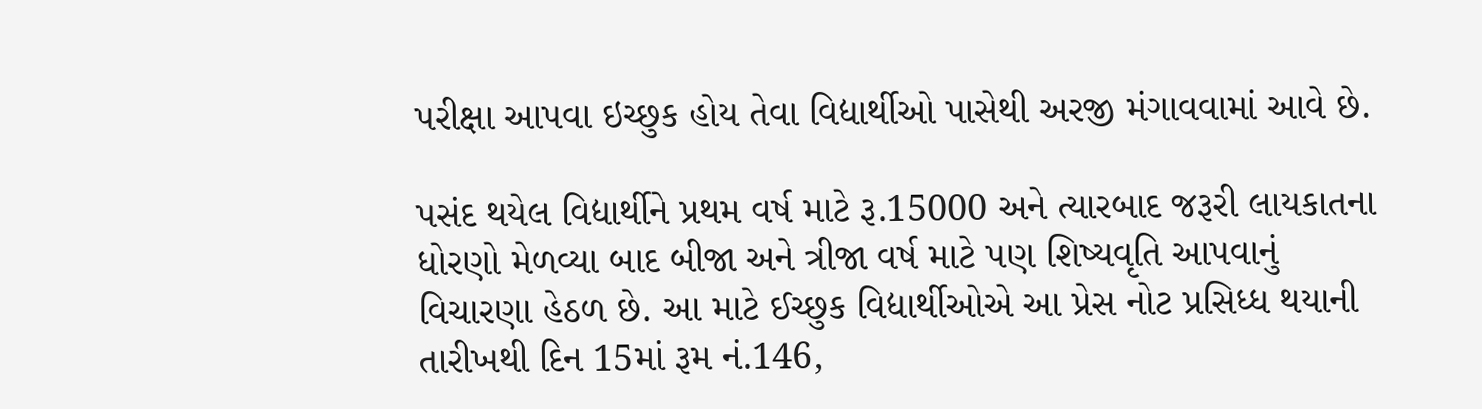પરીક્ષા આપવા ઇચ્છુક હોય તેવા વિદ્યાર્થીઓ પાસેથી અરજી મંગાવવામાં આવે છે.

પસંદ થયેલ વિદ્યાર્થીને પ્રથમ વર્ષ માટે રૂ.15000 અને ત્યારબાદ જરૂરી લાયકાતના ધોરણો મેળવ્યા બાદ બીજા અને ત્રીજા વર્ષ માટે પણ શિષ્યવૃતિ આપવાનું વિચારણા હેઠળ છે. આ માટે ઈચ્છુક વિદ્યાર્થીઓએ આ પ્રેસ નોટ પ્રસિધ્ધ થયાની તારીખથી દિન 15માં રૂમ નં.146,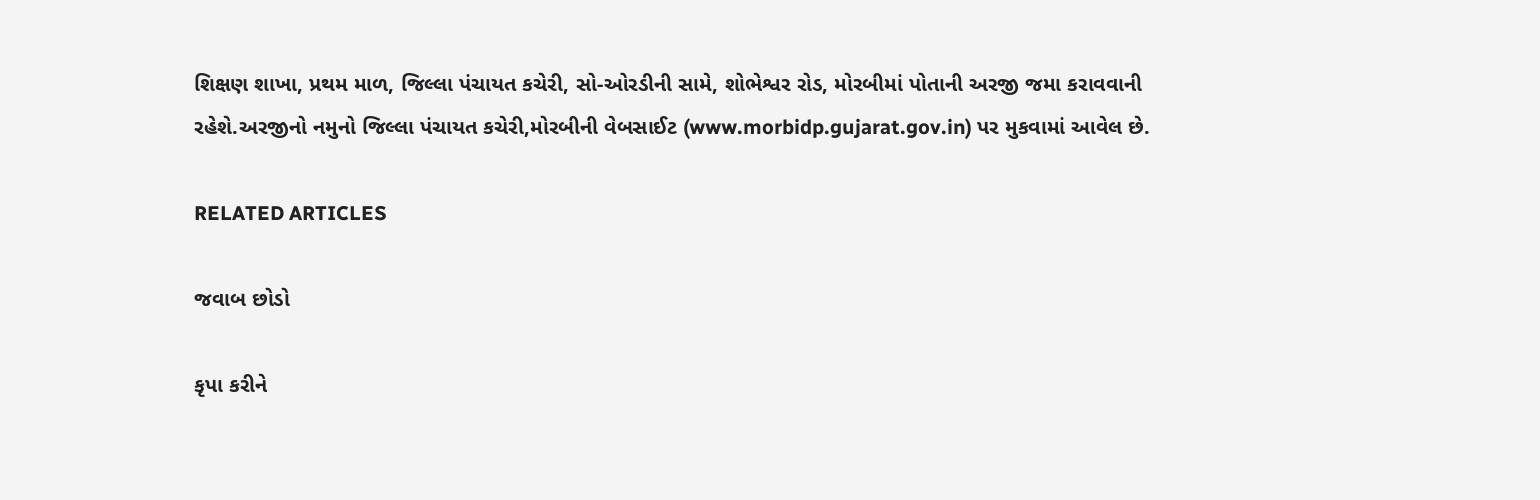શિક્ષણ શાખા, પ્રથમ માળ, જિલ્લા પંચાયત કચેરી, સો-ઓરડીની સામે, શોભેશ્વર રોડ, મોરબીમાં પોતાની અરજી જમા કરાવવાની રહેશે.અરજીનો નમુનો જિલ્લા પંચાયત કચેરી,મોરબીની વેબસાઈટ (www.morbidp.gujarat.gov.in) પર મુકવામાં આવેલ છે.

RELATED ARTICLES

જવાબ છોડો

કૃપા કરીને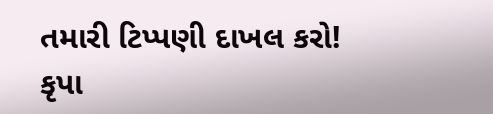તમારી ટિપ્પણી દાખલ કરો!
કૃપા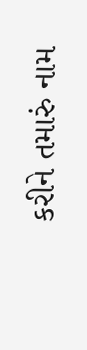કરીને તમારું નામ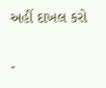અહીં દાખલ કરો

-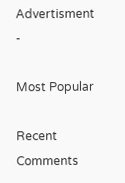Advertisment -

Most Popular

Recent Comments